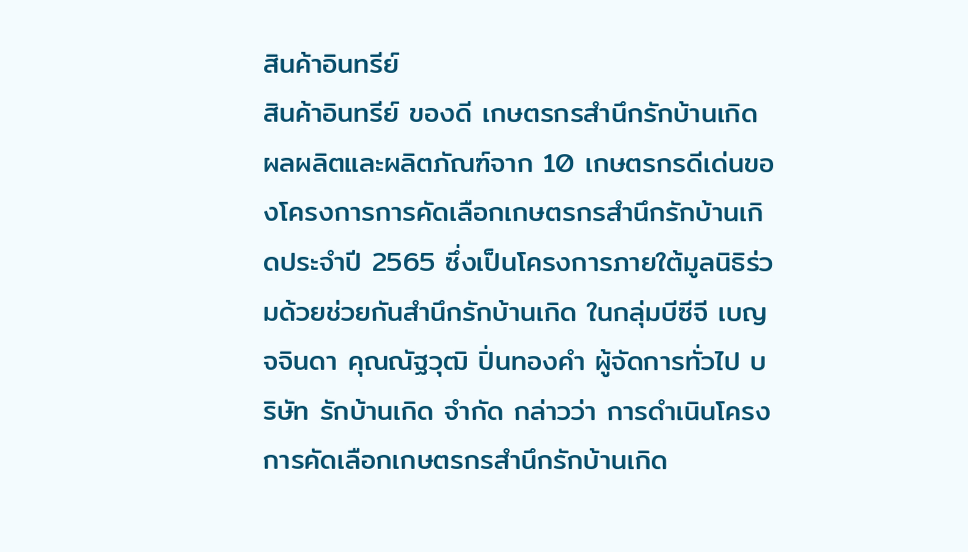สินค้าอินทรีย์
สินค้าอินทรีย์ ของดี เกษตรกรสำนึกรักบ้านเกิด ผลผลิตและผลิตภัณฑ์จาก 10 เกษตรกรดีเด่นของโครงการการคัดเลือกเกษตรกรสำนึกรักบ้านเกิดประจำปี 2565 ซึ่งเป็นโครงการภายใต้มูลนิธิร่วมด้วยช่วยกันสำนึกรักบ้านเกิด ในกลุ่มบีซีจี เบญจจินดา คุณณัฐวุฒิ ปิ่นทองคำ ผู้จัดการทั่วไป บริษัท รักบ้านเกิด จำกัด กล่าวว่า การดำเนินโครงการคัดเลือกเกษตรกรสำนึกรักบ้านเกิด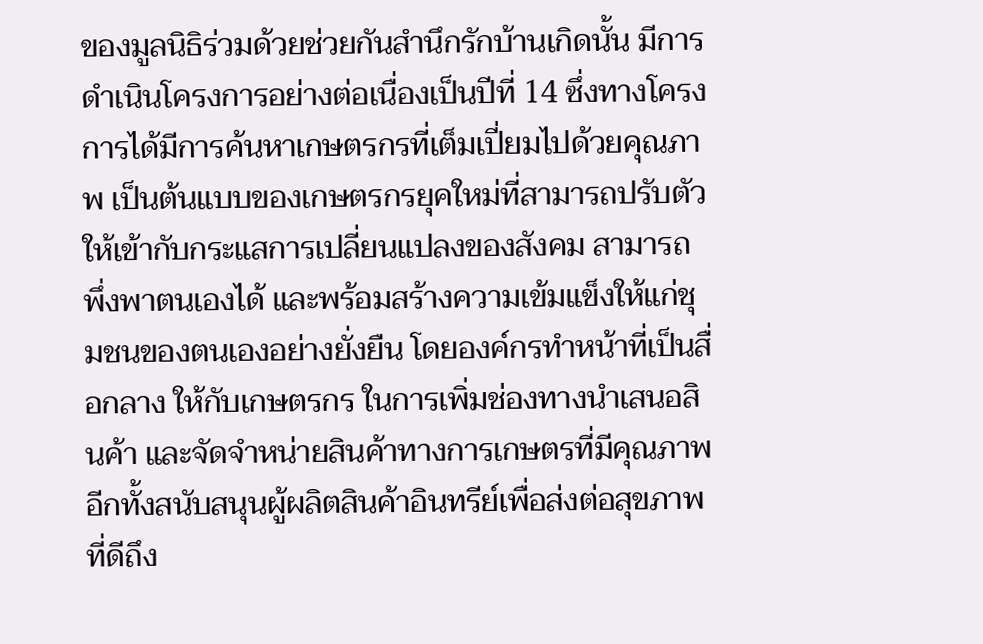ของมูลนิธิร่วมด้วยช่วยกันสำนึกรักบ้านเกิดนั้น มีการดำเนินโครงการอย่างต่อเนื่องเป็นปีที่ 14 ซึ่งทางโครงการได้มีการค้นหาเกษตรกรที่เต็มเปี่ยมไปด้วยคุณภาพ เป็นต้นแบบของเกษตรกรยุคใหม่ที่สามารถปรับตัวให้เข้ากับกระแสการเปลี่ยนแปลงของสังคม สามารถพึ่งพาตนเองได้ และพร้อมสร้างความเข้มแข็งให้แก่ชุมชนของตนเองอย่างยั่งยืน โดยองค์กรทำหน้าที่เป็นสื่อกลาง ให้กับเกษตรกร ในการเพิ่มช่องทางนำเสนอสินค้า และจัดจำหน่ายสินค้าทางการเกษตรที่มีคุณภาพ อีกทั้งสนับสนุนผู้ผลิตสินค้าอินทรีย์เพื่อส่งต่อสุขภาพที่ดีถึง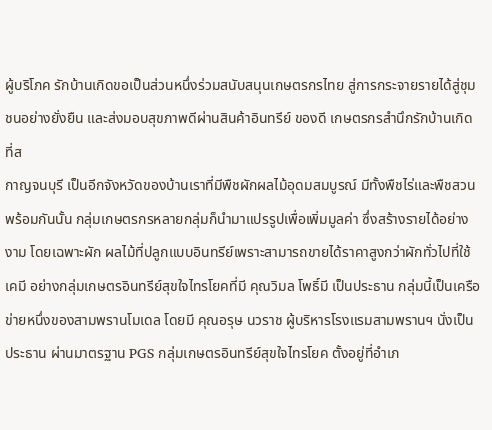ผู้บริโภค รักบ้านเกิดขอเป็นส่วนหนึ่งร่วมสนับสนุนเกษตรกรไทย สู่การกระจายรายได้สู่ชุมชนอย่างยั่งยืน และส่งมอบสุขภาพดีผ่านสินค้าอินทรีย์ ของดี เกษตรกรสำนึกรักบ้านเกิด ที่ส
กาญจนบุรี เป็นอีกจังหวัดของบ้านเราที่มีพืชผักผลไม้อุดมสมบูรณ์ มีทั้งพืชไร่และพืชสวน พร้อมกันนั้น กลุ่มเกษตรกรหลายกลุ่มก็นำมาแปรรูปเพื่อเพิ่มมูลค่า ซึ่งสร้างรายได้อย่างงาม โดยเฉพาะผัก ผลไม้ที่ปลูกแบบอินทรีย์เพราะสามารถขายได้ราคาสูงกว่าผักทั่วไปที่ใช้เคมี อย่างกลุ่มเกษตรอินทรีย์สุขใจไทรโยคที่มี คุณวิมล โพธิ์มี เป็นประธาน กลุ่มนี้เป็นเครือข่ายหนึ่งของสามพรานโมเดล โดยมี คุณอรุษ นวราช ผู้บริหารโรงแรมสามพรานฯ นั่งเป็นประธาน ผ่านมาตรฐาน PGS กลุ่มเกษตรอินทรีย์สุขใจไทรโยค ตั้งอยู่ที่อำเภ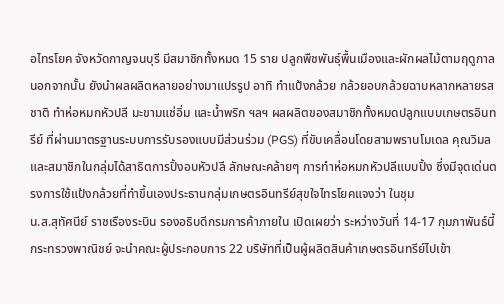อไทรโยค จังหวัดกาญจนบุรี มีสมาชิกทั้งหมด 15 ราย ปลูกพืชพันธุ์พื้นเมืองและผักผลไม้ตามฤดูกาล นอกจากนั้น ยังนำผลผลิตหลายอย่างมาแปรรูป อาทิ ทำแป้งกล้วย กล้วยอบกล้วยฉาบหลากหลายรสชาติ ทำห่อหมกหัวปลี มะขามแช่อิ่ม และน้ำพริก ฯลฯ ผลผลิตของสมาชิกทั้งหมดปลูกแบบเกษตรอินทรีย์ ที่ผ่านมาตรฐานระบบการรับรองแบบมีส่วนร่วม (PGS) ที่ขับเคลื่อนโดยสามพรานโมเดล คุณวิมลและสมาชิกในกลุ่มได้สาธิตการปิ้งอบหัวปลี ลักษณะคล้ายๆ การทำห่อหมกหัวปลีแบบปิ้ง ซึ่งมีจุดเด่นตรงการใช้แป้งกล้วยที่ทำขึ้นเองประธานกลุ่มเกษตรอินทรีย์สุขใจไทรโยคแจงว่า ในชุม
น.ส.สุทัศนีย์ ราชเรืองระบิน รองอธิบดีกรมการค้าภายใน เปิดเผยว่า ระหว่างวันที่ 14-17 กุมภาพันธ์นี้ กระทรวงพาณิชย์ จะนำคณะผู้ประกอบการ 22 บริษัทที่เป็นผู้ผลิตสินค้าเกษตรอินทรีย์ไปเข้า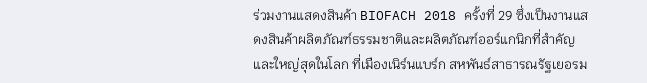ร่วมงานแสดงสินค้า BIOFACH 2018 ครั้งที่ 29 ซึ่งเป็นงานแสดงสินค้าผลิตภัณฑ์ธรรมชาติและผลิตภัณฑ์ออร์แกนิกที่สำคัญและใหญ่สุดในโลก ที่เมืองเนิร์นแบร์ก สหพันธ์สาธารณรัฐเยอรม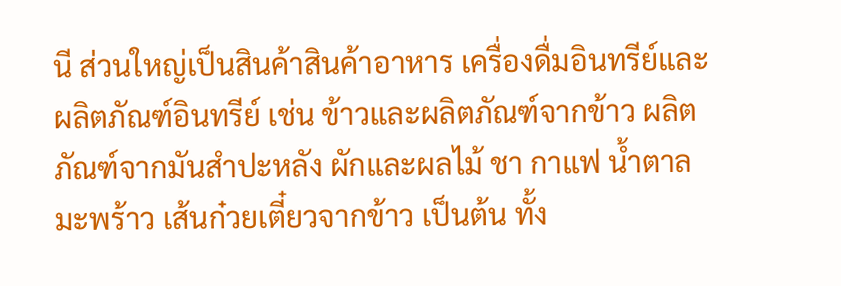นี ส่วนใหญ่เป็นสินค้าสินค้าอาหาร เครื่องดื่มอินทรีย์และผลิตภัณฑ์อินทรีย์ เช่น ข้าวและผลิตภัณฑ์จากข้าว ผลิตภัณฑ์จากมันสำปะหลัง ผักและผลไม้ ชา กาแฟ น้ำตาลมะพร้าว เส้นก๋วยเตี๋ยวจากข้าว เป็นต้น ทั้ง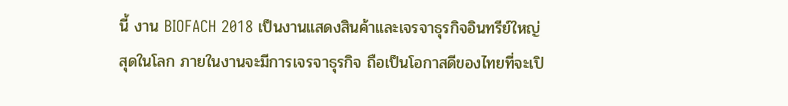นี้ งาน BIOFACH 2018 เป็นงานแสดงสินค้าและเจรจาธุรกิจอินทรีย์ใหญ่สุดในโลก ภายในงานจะมีการเจรจาธุรกิจ ถือเป็นโอกาสดีของไทยที่จะเปิ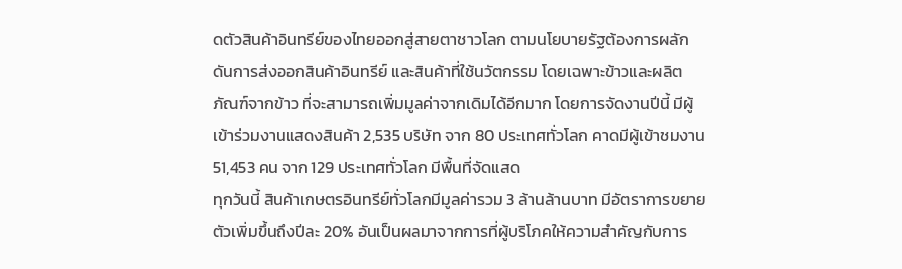ดตัวสินค้าอินทรีย์ของไทยออกสู่สายตาชาวโลก ตามนโยบายรัฐต้องการผลักดันการส่งออกสินค้าอินทรีย์ และสินค้าที่ใช้นวัตกรรม โดยเฉพาะข้าวและผลิตภัณฑ์จากข้าว ที่จะสามารถเพิ่มมูลค่าจากเดิมได้อีกมาก โดยการจัดงานปีนี้ มีผู้เข้าร่วมงานแสดงสินค้า 2,535 บริษัท จาก 80 ประเทศทั่วโลก คาดมีผู้เข้าชมงาน 51,453 คน จาก 129 ประเทศทั่วโลก มีพื้นที่จัดแสด
ทุกวันนี้ สินค้าเกษตรอินทรีย์ทั่วโลกมีมูลค่ารวม 3 ล้านล้านบาท มีอัตราการขยายตัวเพิ่มขึ้นถึงปีละ 20% อันเป็นผลมาจากการที่ผู้บริโภคให้ความสำคัญกับการ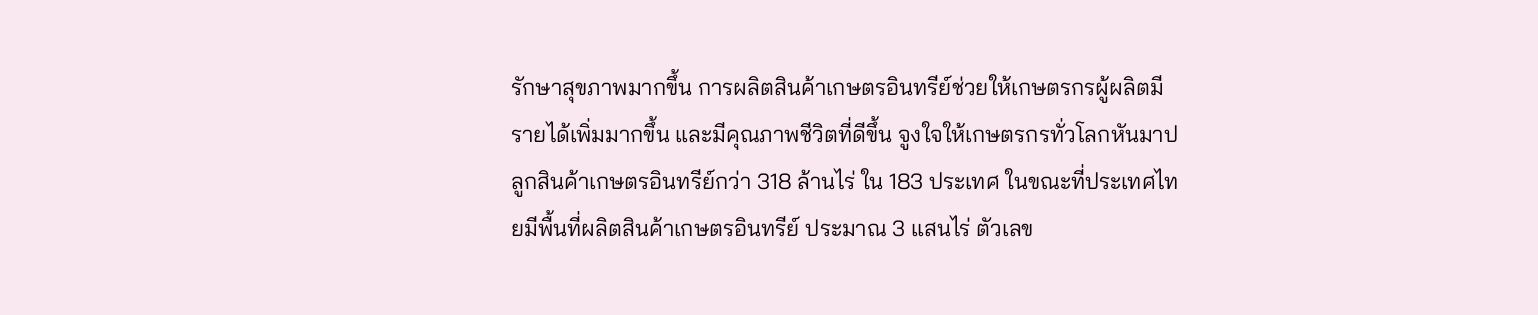รักษาสุขภาพมากขึ้น การผลิตสินค้าเกษตรอินทรีย์ช่วยให้เกษตรกรผู้ผลิตมีรายได้เพิ่มมากขึ้น และมีคุณภาพชีวิตที่ดีขึ้น จูงใจให้เกษตรกรทั่วโลกหันมาปลูกสินค้าเกษตรอินทรีย์กว่า 318 ล้านไร่ ใน 183 ประเทศ ในขณะที่ประเทศไทยมีพื้นที่ผลิตสินค้าเกษตรอินทรีย์ ประมาณ 3 แสนไร่ ตัวเลข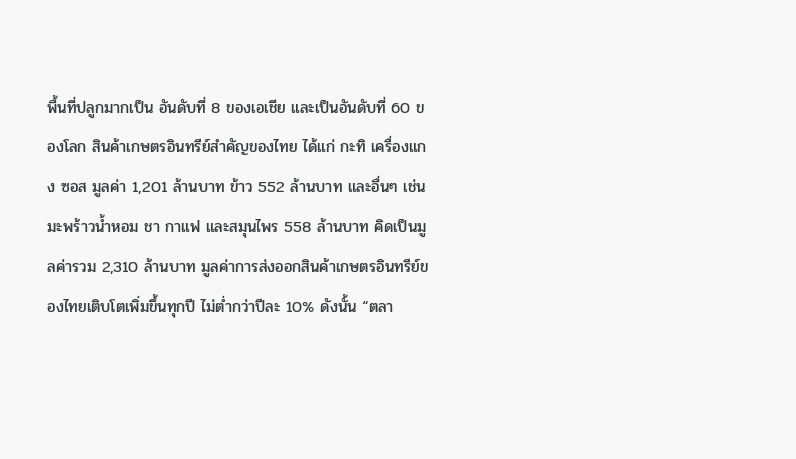พื้นที่ปลูกมากเป็น อันดับที่ 8 ของเอเชีย และเป็นอันดับที่ 60 ของโลก สินค้าเกษตรอินทรีย์สำคัญของไทย ได้แก่ กะทิ เครื่องแกง ซอส มูลค่า 1,201 ล้านบาท ข้าว 552 ล้านบาท และอื่นๆ เช่น มะพร้าวน้ำหอม ชา กาแฟ และสมุนไพร 558 ล้านบาท คิดเป็นมูลค่ารวม 2,310 ล้านบาท มูลค่าการส่งออกสินค้าเกษตรอินทรีย์ของไทยเติบโตเพิ่มขึ้นทุกปี ไม่ต่ำกว่าปีละ 10% ดังนั้น “ตลา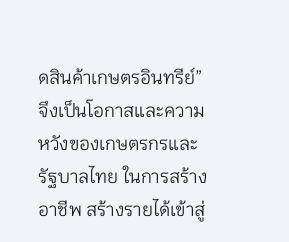ดสินค้าเกษตรอินทรีย์” จึงเป็นโอกาสและความหวังของเกษตรกรและรัฐบาลไทย ในการสร้างอาชีพ สร้างรายได้เข้าสู่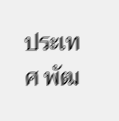ประเทศ พัฒ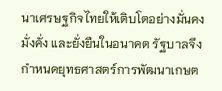นาเศรษฐกิจไทยให้เติบโตอย่างมั่นคง มั่งคั่ง และยั่งยืนในอนาคต รัฐบาลจึงกำหนดยุทธศาสตร์การพัฒนาเกษต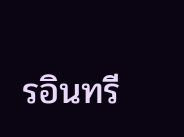รอินทรี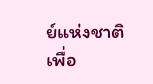ย์แห่งชาติ เพื่อ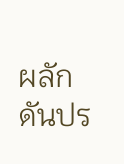ผลักดันปร